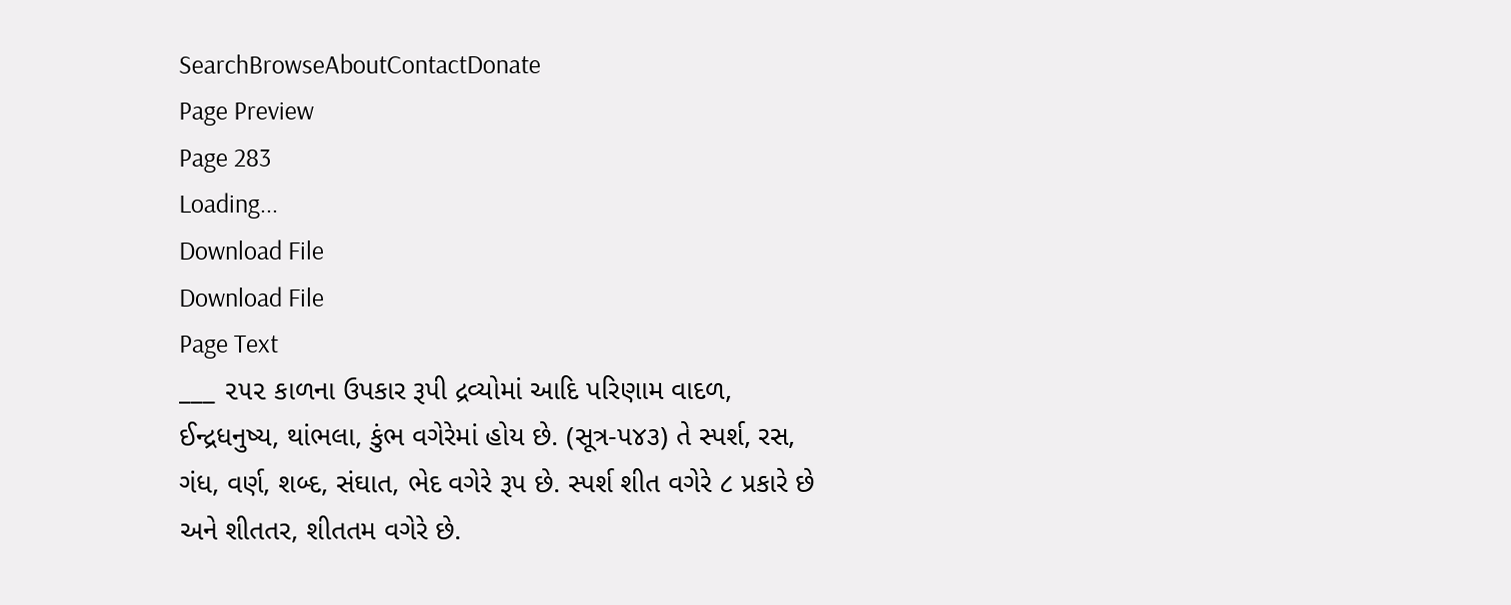SearchBrowseAboutContactDonate
Page Preview
Page 283
Loading...
Download File
Download File
Page Text
___ ૨૫૨ કાળના ઉપકાર રૂપી દ્રવ્યોમાં આદિ પરિણામ વાદળ, ઈન્દ્રધનુષ્ય, થાંભલા, કુંભ વગેરેમાં હોય છે. (સૂત્ર-પ૪૩) તે સ્પર્શ, રસ, ગંધ, વર્ણ, શબ્દ, સંઘાત, ભેદ વગેરે રૂપ છે. સ્પર્શ શીત વગેરે ૮ પ્રકારે છે અને શીતતર, શીતતમ વગેરે છે.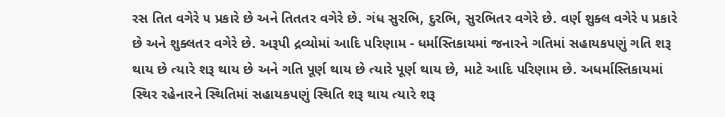રસ તિત વગેરે ૫ પ્રકારે છે અને તિતતર વગેરે છે. ગંધ સુરભિ, દુરભિ, સુરભિતર વગેરે છે. વર્ણ શુક્લ વગેરે ૫ પ્રકારે છે અને શુક્લતર વગેરે છે. અરૂપી દ્રવ્યોમાં આદિ પરિણામ - ધર્માસ્તિકાયમાં જનારને ગતિમાં સહાયકપણું ગતિ શરૂ થાય છે ત્યારે શરૂ થાય છે અને ગતિ પૂર્ણ થાય છે ત્યારે પૂર્ણ થાય છે, માટે આદિ પરિણામ છે. અધર્માસ્તિકાયમાં સ્થિર રહેનારને સ્થિતિમાં સહાયકપણું સ્થિતિ શરૂ થાય ત્યારે શરૂ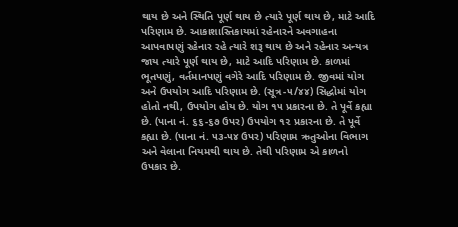થાય છે અને સ્થિતિ પૂર્ણ થાય છે ત્યારે પૂર્ણ થાય છે, માટે આદિ પરિણામ છે. આકાશાસ્તિકાયમાં રહેનારને અવગાહના આપવાપણું રહેનાર રહે ત્યારે શરૂ થાય છે અને રહેનાર અન્યત્ર જાય ત્યારે પૂર્ણ થાય છે, માટે આદિ પરિણામ છે. કાળમાં ભૂતપણું, વર્તમાનપણું વગેરે આદિ પરિણામ છે. જીવમાં યોગ અને ઉપયોગ આદિ પરિણામ છે. (સૂત્ર-૫/૪૪) સિદ્ધોમાં યોગ હોતો નથી, ઉપયોગ હોય છે. યોગ ૧૫ પ્રકારના છે. તે પૂર્વે કહ્યા છે. (પાના નં. ૬૬-૬૭ ઉપર) ઉપયોગ ૧૨ પ્રકારના છે. તે પૂર્વે કહ્યા છે. (પાના નં. ૫૩-૫૪ ઉપર) પરિણામ ઋતુઓના વિભાગ અને વેલાના નિયમથી થાય છે. તેથી પરિણામ એ કાળનો ઉપકાર છે.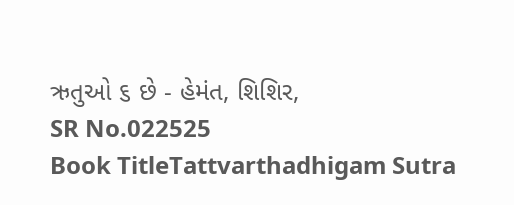ઋતુઓ ૬ છે - હેમંત, શિશિર,
SR No.022525
Book TitleTattvarthadhigam Sutra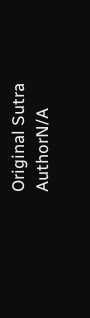Original Sutra AuthorN/A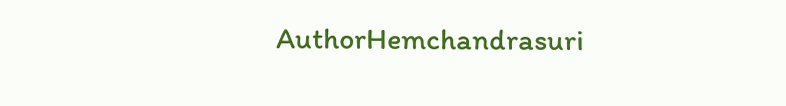AuthorHemchandrasuri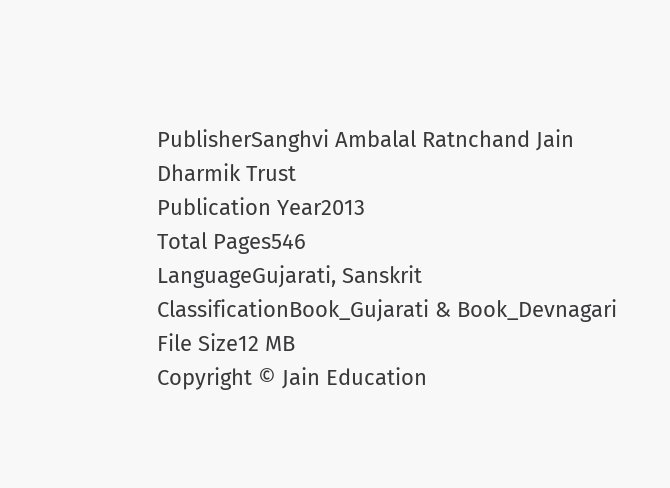PublisherSanghvi Ambalal Ratnchand Jain Dharmik Trust
Publication Year2013
Total Pages546
LanguageGujarati, Sanskrit
ClassificationBook_Gujarati & Book_Devnagari
File Size12 MB
Copyright © Jain Education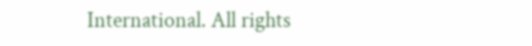International. All rights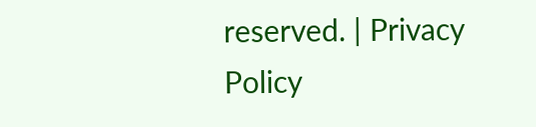reserved. | Privacy Policy